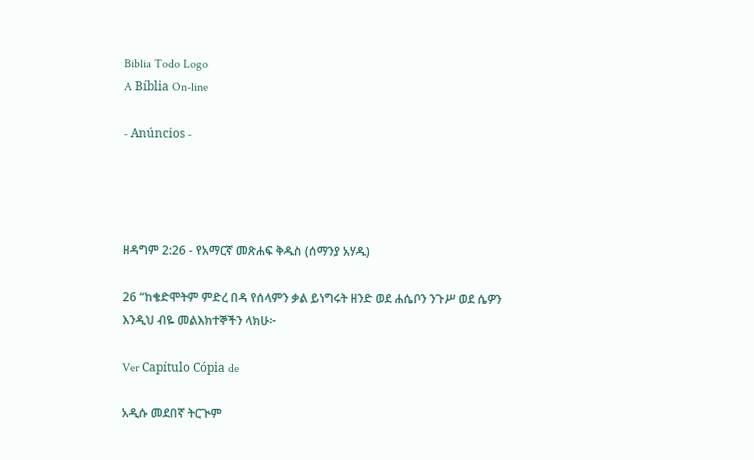Biblia Todo Logo
A Bíblia On-line

- Anúncios -




ዘዳግም 2:26 - የአማርኛ መጽሐፍ ቅዱስ (ሰማንያ አሃዱ)

26 “ከቄድሞትም ምድረ በዳ የሰላምን ቃል ይነግሩት ዘንድ ወደ ሐሴቦን ንጉሥ ወደ ሴዎን እንዲህ ብዬ መልእክተኞችን ላክሁ፦

Ver Capítulo Cópia de

አዲሱ መደበኛ ትርጒም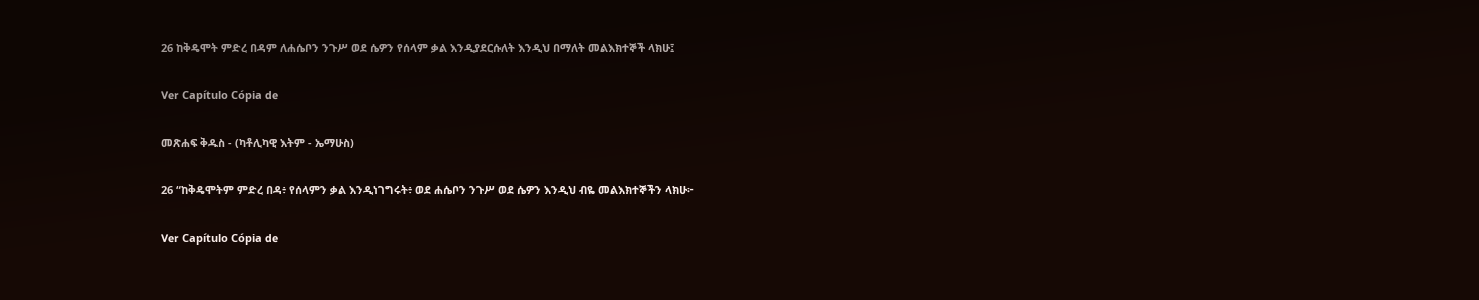26 ከቅዴሞት ምድረ በዳም ለሐሴቦን ንጉሥ ወደ ሴዎን የሰላም ቃል እንዲያደርሱለት እንዲህ በማለት መልእክተኞች ላክሁ፤

Ver Capítulo Cópia de

መጽሐፍ ቅዱስ - (ካቶሊካዊ እትም - ኤማሁስ)

26 “ከቅዴሞትም ምድረ በዳ፥ የሰላምን ቃል እንዲነገግሩት፥ ወደ ሐሴቦን ንጉሥ ወደ ሴዎን እንዲህ ብዬ መልእክተኞችን ላክሁ፦

Ver Capítulo Cópia de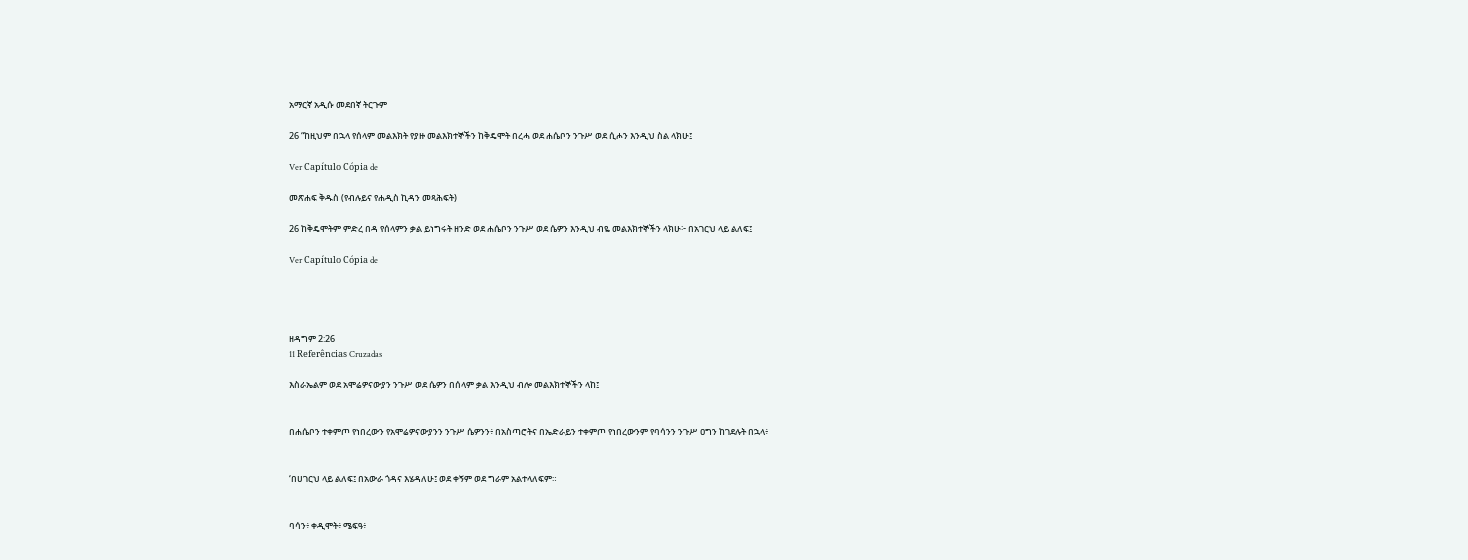አማርኛ አዲሱ መደበኛ ትርጉም

26 “ከዚህም በኋላ የሰላም መልእክት የያዙ መልእክተኞችን ከቅዴሞት በረሓ ወደ ሐሴቦን ንጉሥ ወደ ሲሖን እንዲህ ስል ላክሁ፤

Ver Capítulo Cópia de

መጽሐፍ ቅዱስ (የብሉይና የሐዲስ ኪዳን መጻሕፍት)

26 ከቅዴሞትም ምድረ በዳ የሰላምን ቃል ይነግሩት ዘንድ ወደ ሐሴቦን ንጉሥ ወደ ሴዎን እንዲህ ብዬ መልእክተኞችን ላክሁ፦ በአገርህ ላይ ልለፍ፤

Ver Capítulo Cópia de




ዘዳግም 2:26
11 Referências Cruzadas

እስራኤልም ወደ አሞሬዎናውያን ንጉሥ ወደ ሴዎን በሰላም ቃል እንዲህ ብሎ መልእክተኞችን ላከ፤


በሐሴቦን ተቀምጦ የነበረውን የአሞሬዎናውያንን ንጉሥ ሴዎንን፥ በአስጣሮትና በኤድራይን ተቀምጦ የነበረውንም የባሳንን ንጉሥ ዐግን ከገደሉት በኋላ፥


‘በሀገርህ ላይ ልለፍ፤ በአውራ ጎዳና እሄዳለሁ፤ ወደ ቀኝም ወደ ግራም አልተላለፍም።


ባሳን፥ ቀዲሞት፥ ሜፍዓ፥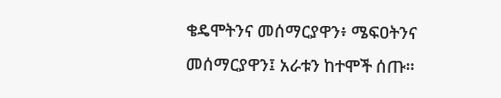ቄዴሞትንና መሰማርያዋን፥ ሜፍዐትንና መሰማርያዋን፤ አራቱን ከተሞች ሰጡ።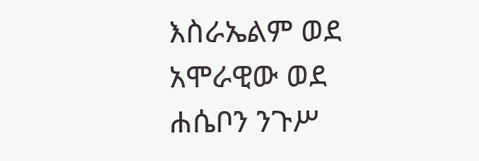እስራኤልም ወደ አሞራዊው ወደ ሐሴቦን ንጉሥ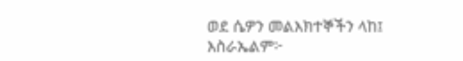ወደ ሴዎን መልእክተኞችን ላከ፤ እስራኤልም፦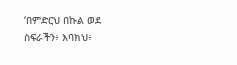‘በምድርህ በኩል ወደ ስፍራችን፥ እባክህ፥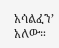አሳልፈን’ አለው።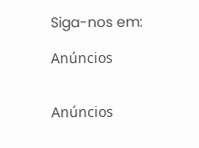Siga-nos em:

Anúncios


Anúncios